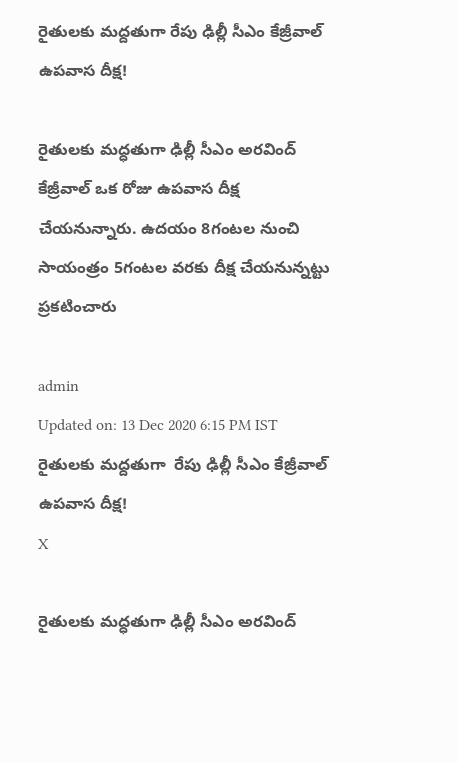రైతులకు మద్దతుగా రేపు ఢిల్లీ సీఎం కేజ్రీవాల్‌ ఉపవాస దీక్ష!

రైతులకు మద్ధతుగా ఢిల్లీ సీఎం అరవింద్ కేజ్రీవాల్ ఒక రోజు ఉపవాస దీక్ష చేయనున్నారు. ఉదయం 8గంటల నుంచి సాయంత్రం 5గంటల వరకు దీక్ష చేయనున్నట్టు ప్రకటించారు

admin
Updated on: 13 Dec 2020 6:15 PM IST
రైతులకు మద్దతుగా  రేపు ఢిల్లీ సీఎం కేజ్రీవాల్‌ ఉపవాస దీక్ష!
X

రైతులకు మద్ధతుగా ఢిల్లీ సీఎం అరవింద్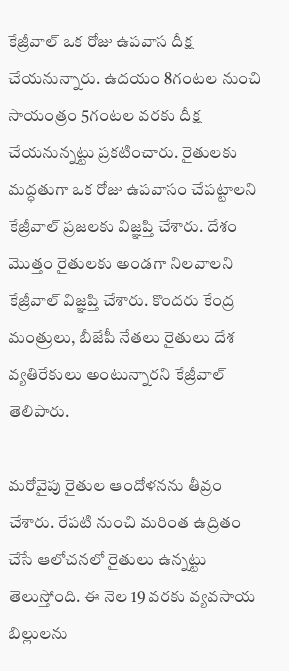కేజ్రీవాల్ ఒక రోజు ఉపవాస దీక్ష చేయనున్నారు. ఉదయం 8గంటల నుంచి సాయంత్రం 5గంటల వరకు దీక్ష చేయనున్నట్టు ప్రకటించారు. రైతులకు మద్ధతుగా ఒక రోజు ఉపవాసం చేపట్టాలని కేజ్రీవాల్ ప్రజలకు విజ్ఞప్తి చేశారు. దేశం మొత్తం రైతులకు అండగా నిలవాలని కేజ్రీవాల్ విజ్ఞప్తి చేశారు. కొందరు కేంద్ర మంత్రులు, బీజేపీ నేతలు రైతులు దేశ వ్యతిరేకులు అంటున్నారని కేజ్రీవాల్ తెలిపారు.

మరోవైపు రైతుల ఆందోళనను తీవ్రం చేశారు. రేపటి నుంచి మరింత ఉద్రితం చేసే ఆలోచనలో రైతులు ఉన్నట్టు తెలుస్తోంది. ఈ నెల 19 వరకు వ్యవసాయ బిల్లులను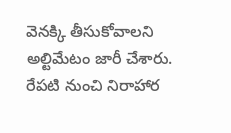వెనక్కి తీసుకోవాలని అల్టిమేటం జారీ చేశారు. రేపటి నుంచి నిరాహార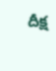దీక్ష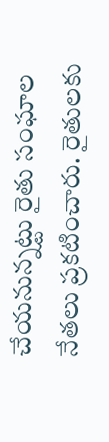చేయనున్నట్టు రైతు సంఘాల నేతలు ప్రకటించారు. రైతులకు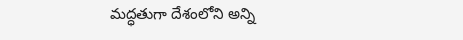మద్ధతుగా దేశంలోని అన్ని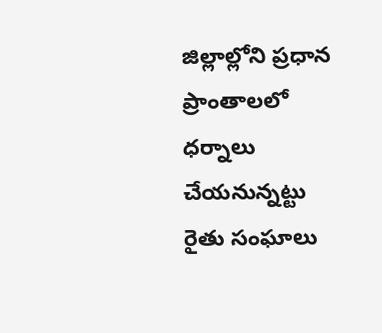జిల్లాల్లోని ప్రధాన ప్రాంతాలలో ధర్నాలు చేయనున్నట్టు రైతు సంఘాలు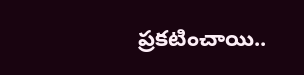ప్రకటించాయి..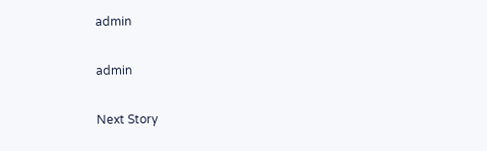admin

admin

Next Story